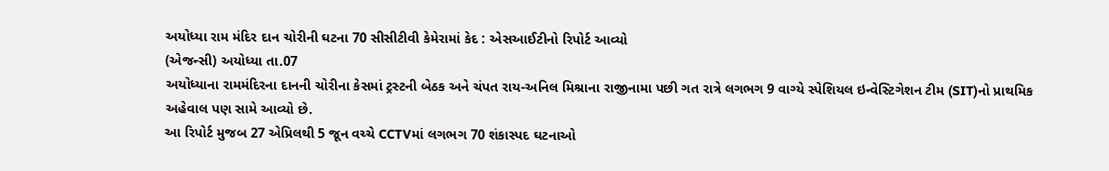અયોધ્યા રામ મંદિર દાન ચોરીની ઘટના 70 સીસીટીવી કેમેરામાં કેદ : એસઆઈટીનો રિપોર્ટ આવ્યો
(એજન્સી) અયોધ્યા તા.07
અયોધ્યાના રામમંદિરના દાનની ચોરીના કેસમાં ટ્રસ્ટની બેઠક અને ચંપત રાય-અનિલ મિશ્રાના રાજીનામા પછી ગત રાત્રે લગભગ 9 વાગ્યે સ્પેશિયલ ઇન્વેસ્ટિગેશન ટીમ (SIT)નો પ્રાથમિક અહેવાલ પણ સામે આવ્યો છે.
આ રિપોર્ટ મુજબ 27 એપ્રિલથી 5 જૂન વચ્ચે CCTVમાં લગભગ 70 શંકાસ્પદ ઘટનાઓ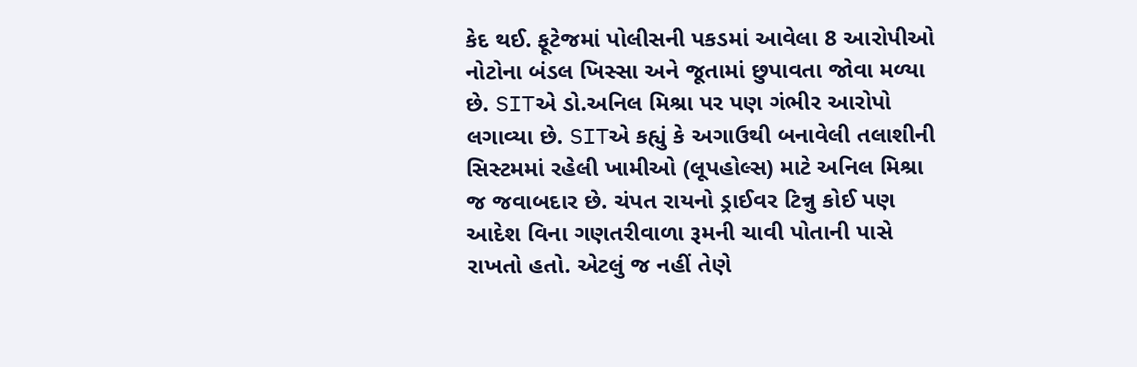કેદ થઈ. ફૂટેજમાં પોલીસની પકડમાં આવેલા 8 આરોપીઓ નોટોના બંડલ ખિસ્સા અને જૂતામાં છુપાવતા જોવા મળ્યા છે. SITએ ડો.અનિલ મિશ્રા પર પણ ગંભીર આરોપો લગાવ્યા છે. SITએ કહ્યું કે અગાઉથી બનાવેલી તલાશીની સિસ્ટમમાં રહેલી ખામીઓ (લૂપહોલ્સ) માટે અનિલ મિશ્રા જ જવાબદાર છે. ચંપત રાયનો ડ્રાઈવર ટિન્નુ કોઈ પણ આદેશ વિના ગણતરીવાળા રૂમની ચાવી પોતાની પાસે રાખતો હતો. એટલું જ નહીં તેણે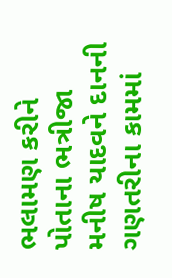ભલામણ કરીને પોતાના ભત્રીજા મનીષ યાદવને દાનની ગણતરીના કામમાં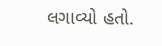લગાવ્યો હતો.